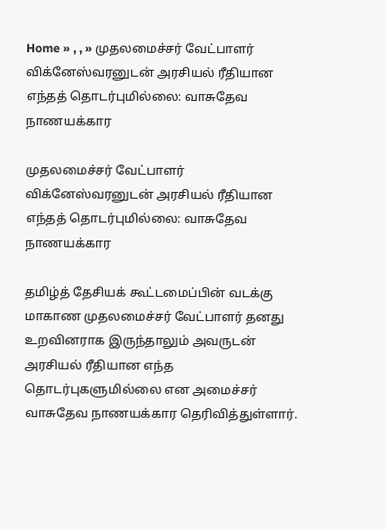Home » , , » முதலமைச்சர் வேட்பாளர் விக்னேஸ்வரனுடன் அரசியல் ரீதியான எந்தத் தொடர்புமில்லை: வாசுதேவ நாணயக்கார

முதலமைச்சர் வேட்பாளர் விக்னேஸ்வரனுடன் அரசியல் ரீதியான எந்தத் தொடர்புமில்லை: வாசுதேவ நாணயக்கார

தமிழ்த் தேசியக் கூட்டமைப்பின் வடக்கு மாகாண முதலமைச்சர் வேட்பாளர் தனது உறவினராக இருந்தாலும் அவருடன் அரசியல் ரீதியான எந்த தொடர்புகளுமில்லை என அமைச்சர் வாசுதேவ நாணயக்கார தெரிவித்துள்ளார்.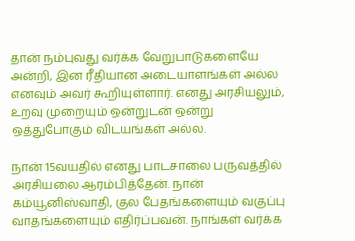தான் நம்புவது வர்க்க வேறுபாடுகளையே அன்றி, இன ரீதியான அடையாளங்கள் அல்ல எனவும் அவர் கூறியுள்ளார். எனது அரசியலும், உறவு முறையும் ஒன்றுடன் ஒன்று ஒத்துபோகும் விடயங்கள் அல்ல.

நான் 15வயதில் எனது பாடசாலை பருவத்தில் அரசியலை ஆரம்பித்தேன். நான் கம்யூனிஸ்வாதி, குல பேதங்களையும் வகுப்பு வாதங்களையும் எதிர்ப்பவன். நாங்கள் வர்க்க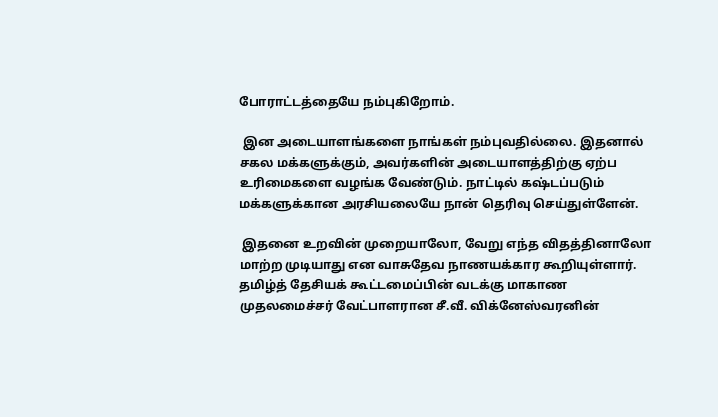போராட்டத்தையே நம்புகிறோம்.

 இன அடையாளங்களை நாங்கள் நம்புவதில்லை. இதனால் சகல மக்களுக்கும், அவர்களின் அடையாளத்திற்கு ஏற்ப உரிமைகளை வழங்க வேண்டும். நாட்டில் கஷ்டப்படும் மக்களுக்கான அரசியலையே நான் தெரிவு செய்துள்ளேன்.

 இதனை உறவின் முறையாலோ, வேறு எந்த விதத்தினாலோ மாற்ற முடியாது என வாசுதேவ நாணயக்கார கூறியுள்ளார். தமிழ்த் தேசியக் கூட்டமைப்பின் வடக்கு மாகாண முதலமைச்சர் வேட்பாளரான சீ.வீ. விக்னேஸ்வரனின்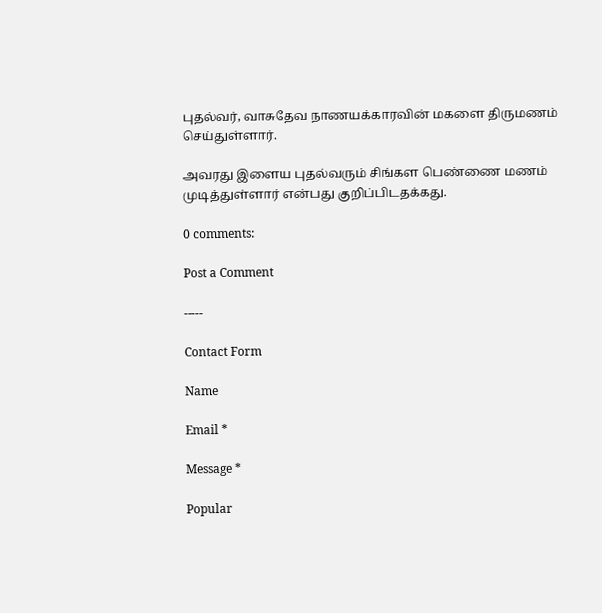புதல்வர், வாசுதேவ நாணயக்காரவின் மகளை திருமணம் செய்துள்ளார்.

அவரது இளைய புதல்வரும் சிங்கள பெண்ணை மணம் முடித்துள்ளார் என்பது குறிப்பிடதக்கது.

0 comments:

Post a Comment

-----

Contact Form

Name

Email *

Message *

Popular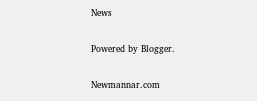News

Powered by Blogger.

Newmannar.com